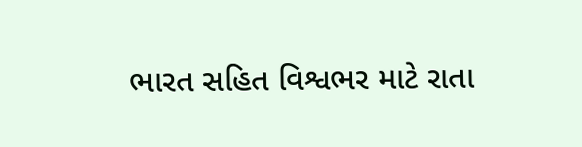ભારત સહિત વિશ્વભર માટે રાતા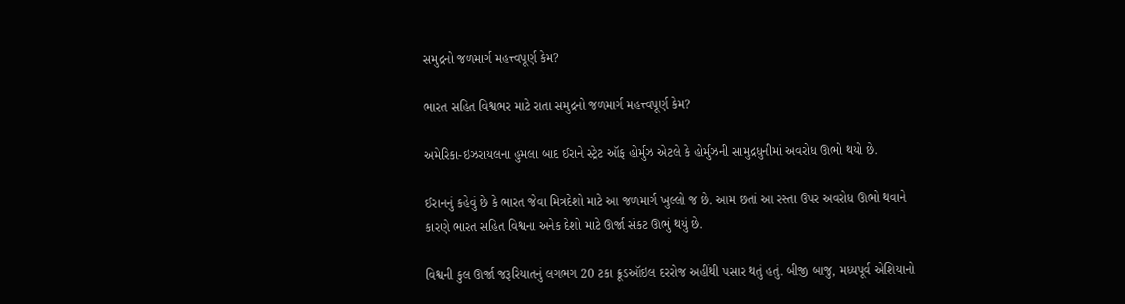સમુદ્રનો જળમાર્ગ મહત્ત્વપૂર્ણ કેમ?

ભારત સહિત વિશ્વભર માટે રાતા સમુદ્રનો જળમાર્ગ મહત્ત્વપૂર્ણ કેમ?

અમેરિકા-ઇઝરાયલના હુમલા બાદ ઈરાને સ્ટ્રેટ ઑફ હોર્મુઝ એટલે કે હોર્મુઝની સામુદ્રધુનીમાં અવરોધ ઊભો થયો છે.

ઈરાનનું કહેવું છે કે ભારત જેવા મિત્રદેશો માટે આ જળમાર્ગ ખુલ્લો જ છે. આમ છતાં આ રસ્તા ઉપર અવરોધ ઊભો થવાને કારણે ભારત સહિત વિશ્વના અનેક દેશો માટે ઊર્જા સંકટ ઊભું થયું છે.

વિશ્વની કુલ ઊર્જા જરૂરિયાતનું લગભગ 20 ટકા ક્રૂડઑઇલ દરરોજ અહીંથી પસાર થતું હતું. બીજી બાજુ, મધ્યપૂર્વ એશિયાનો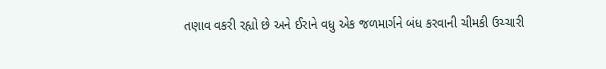તણાવ વકરી રહ્યો છે અને ઈરાને વધુ એક જળમાર્ગને બંધ કરવાની ચીમકી ઉચ્ચારી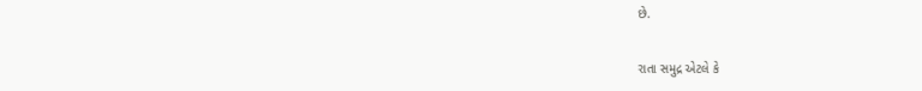છે.

રાતા સમુદ્ર એટલે કે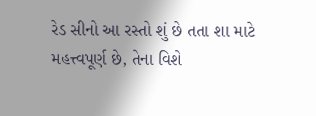રેડ સીનો આ રસ્તો શું છે તતા શા માટે મહત્ત્વપૂર્ણ છે, તેના વિશે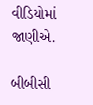વીડિયોમાં જાણીએ.

બીબીસી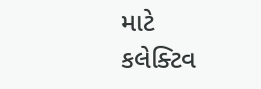માટે કલેક્ટિવ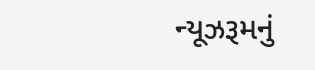ન્યૂઝરૂમનું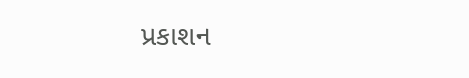પ્રકાશન